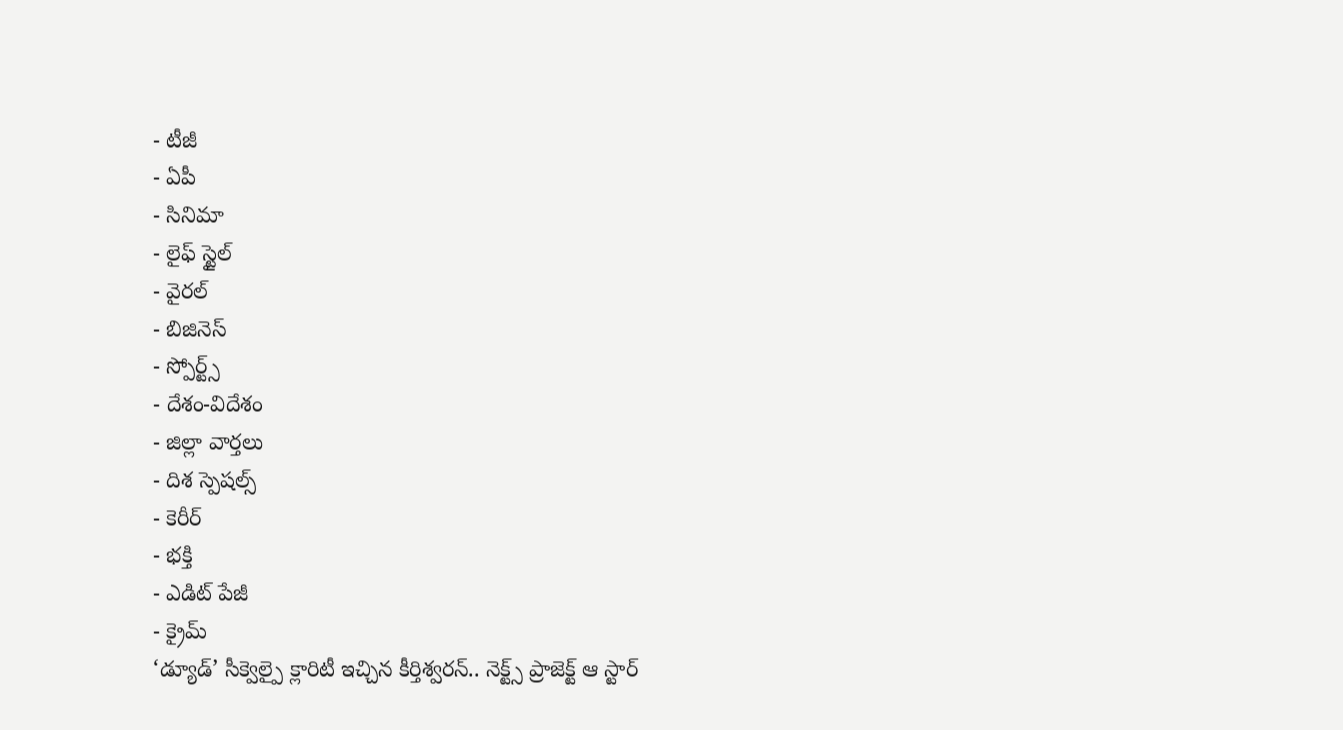- టీజీ
- ఏపీ
- సినిమా
- లైఫ్ స్టైల్
- వైరల్
- బిజినెస్
- స్పోర్ట్స్
- దేశం-విదేశం
- జిల్లా వార్తలు
- దిశ స్పెషల్స్
- కెరీర్
- భక్తి
- ఎడిట్ పేజీ
- క్రైమ్
‘డ్యూడ్’ సీక్వెల్పై క్లారిటీ ఇచ్చిన కీర్తిశ్వరన్.. నెక్ట్స్ ప్రాజెక్ట్ ఆ స్టార్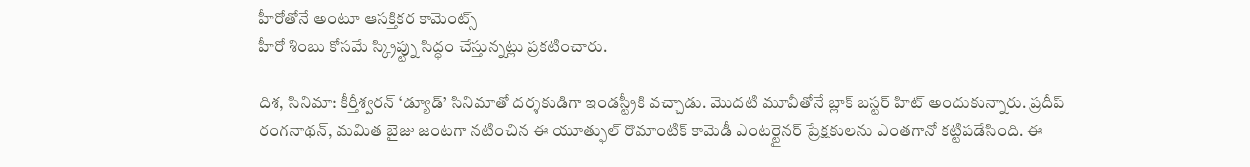హీరోతోనే అంటూ ఆసక్తికర కామెంట్స్
హీరో శింబు కోసమే స్క్రిప్ట్ను సిద్ధం చేస్తున్నట్లు ప్రకటించారు.

దిశ, సినిమా: కీర్తీశ్వరన్ ‘డ్యూడ్’ సినిమాతో దర్శకుడిగా ఇండస్ట్రీకి వచ్చాడు. మొదటి మూవీతోనే బ్లాక్ బస్టర్ హిట్ అందుకున్నారు. ప్రదీప్ రంగనాథన్, మమిత బైజు జంటగా నటించిన ఈ యూత్ఫుల్ రొమాంటిక్ కామెడీ ఎంటర్టైనర్ ప్రేక్షకులను ఎంతగానో కట్టిపడేసింది. ఈ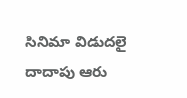సినిమా విడుదలై దాదాపు ఆరు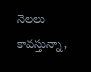నెలలు కావస్తున్నా,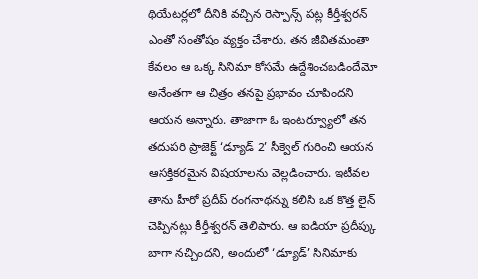థియేటర్లలో దీనికి వచ్చిన రెస్పాన్స్ పట్ల కీర్తీశ్వరన్ ఎంతో సంతోషం వ్యక్తం చేశారు. తన జీవితమంతా కేవలం ఆ ఒక్క సినిమా కోసమే ఉద్దేశించబడిందేమో అనేంతగా ఆ చిత్రం తనపై ప్రభావం చూపిందని ఆయన అన్నారు. తాజాగా ఓ ఇంటర్వ్యూలో తన తదుపరి ప్రాజెక్ట్ ‘డ్యూడ్ 2’ సీక్వెల్ గురించి ఆయన ఆసక్తికరమైన విషయాలను వెల్లడించారు. ఇటీవల తాను హీరో ప్రదీప్ రంగనాథన్ను కలిసి ఒక కొత్త లైన్ చెప్పినట్లు కీర్తీశ్వరన్ తెలిపారు. ఆ ఐడియా ప్రదీప్కు బాగా నచ్చిందని, అందులో ‘డ్యూడ్’ సినిమాకు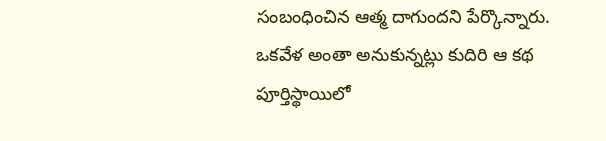సంబంధించిన ఆత్మ దాగుందని పేర్కొన్నారు.
ఒకవేళ అంతా అనుకున్నట్లు కుదిరి ఆ కథ పూర్తిస్థాయిలో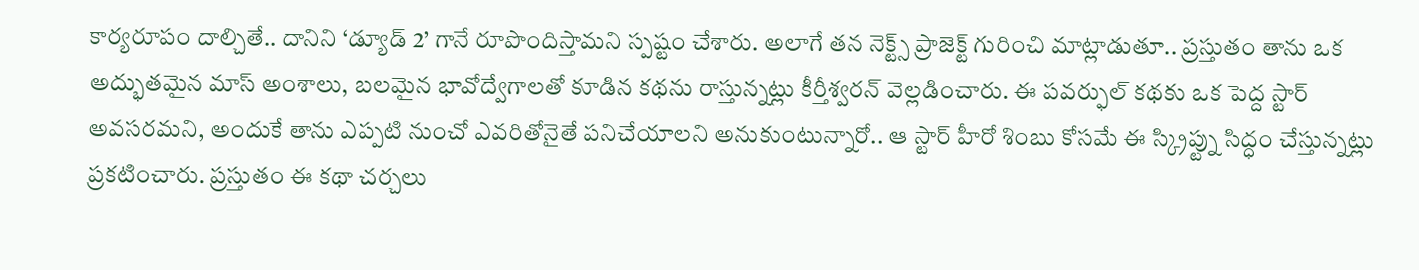కార్యరూపం దాల్చితే.. దానిని ‘డ్యూడ్ 2’ గానే రూపొందిస్తామని స్పష్టం చేశారు. అలాగే తన నెక్ట్స్ ప్రాజెక్ట్ గురించి మాట్లాడుతూ.. ప్రస్తుతం తాను ఒక అద్భుతమైన మాస్ అంశాలు, బలమైన భావోద్వేగాలతో కూడిన కథను రాస్తున్నట్లు కీర్తీశ్వరన్ వెల్లడించారు. ఈ పవర్ఫుల్ కథకు ఒక పెద్ద స్టార్ అవసరమని, అందుకే తాను ఎప్పటి నుంచో ఎవరితోనైతే పనిచేయాలని అనుకుంటున్నారో.. ఆ స్టార్ హీరో శింబు కోసమే ఈ స్క్రిప్ట్ను సిద్ధం చేస్తున్నట్లు ప్రకటించారు. ప్రస్తుతం ఈ కథా చర్చలు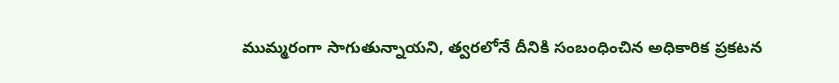ముమ్మరంగా సాగుతున్నాయని, త్వరలోనే దీనికి సంబంధించిన అధికారిక ప్రకటన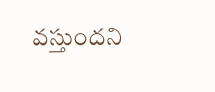వస్తుందని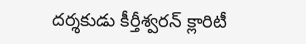దర్శకుడు కీర్తీశ్వరన్ క్లారిటీ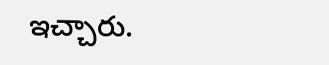ఇచ్చారు.